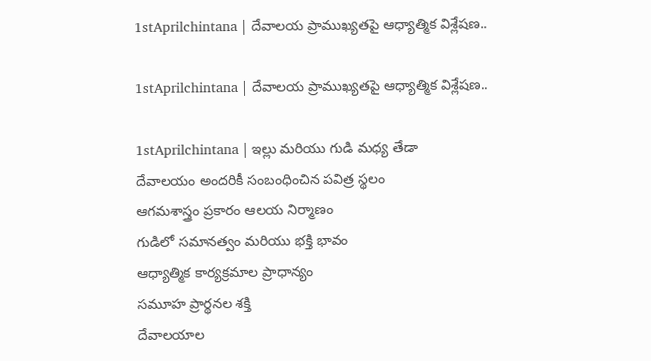1stAprilchintana | దేవాలయ ప్రాముఖ్యతపై ఆధ్యాత్మిక విశ్లేషణ..

1stAprilchintana | దేవాలయ ప్రాముఖ్యతపై ఆధ్యాత్మిక విశ్లేషణ..

1stAprilchintana | ఇల్లు మరియు గుడి మధ్య తేడా
దేవాలయం అందరికీ సంబంధించిన పవిత్ర స్థలం
ఆగమశాస్త్రం ప్రకారం ఆలయ నిర్మాణం
గుడిలో సమానత్వం మరియు భక్తి భావం
ఆధ్యాత్మిక కార్యక్రమాల ప్రాధాన్యం
సమూహ ప్రార్థనల శక్తి
దేవాలయాల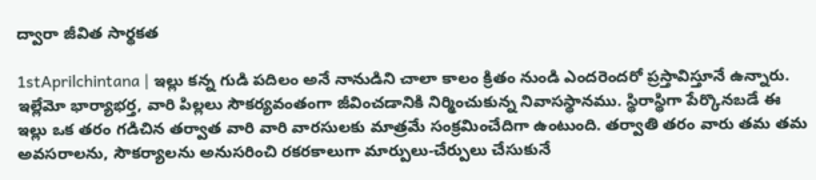ద్వారా జీవిత సార్థకత

1stAprilchintana | ఇల్లు కన్న గుడి పదిలం అనే నానుడిని చాలా కాలం క్రితం నుండి ఎందరెందరో ప్రస్తావిస్తూనే ఉన్నారు. ఇల్లేమో భార్యాభర్త, వారి పిల్లలు సౌకర్యవంతంగా జీవించడానికి నిర్మించుకున్న నివాసస్థానము. స్థిరాస్థిగా పేర్కొనబడే ఈ ఇల్లు ఒక తరం గడిచిన తర్వాత వారి వారి వారసులకు మాత్రమే సంక్రమించేదిగా ఉంటుంది. తర్వాతి తరం వారు తమ తమ అవసరాలను, సౌకర్యాలను అనుసరించి రకరకాలుగా మార్పులు-చేర్పులు చేసుకునే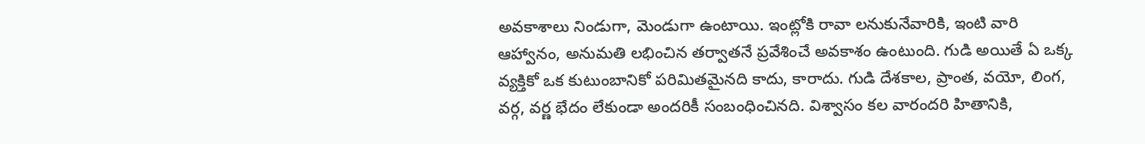అవకాశాలు నిండుగా, మెండుగా ఉంటాయి. ఇంట్లోకి రావా లనుకునేవారికి, ఇంటి వారి ఆహ్వానం, అనుమతి లభించిన తర్వాతనే ప్రవేశించే అవకాశం ఉంటుంది. గుడి అయితే ఏ ఒక్క వ్యక్తికో ఒక కుటుంబానికో పరిమితమైనది కాదు, కారాదు. గుడి దేశకాల, ప్రాంత, వయో, లింగ, వర్గ, వర్ణ భేదం లేకుండా అందరికీ సంబంధించినది. విశ్వాసం కల వారందరి హితానికి,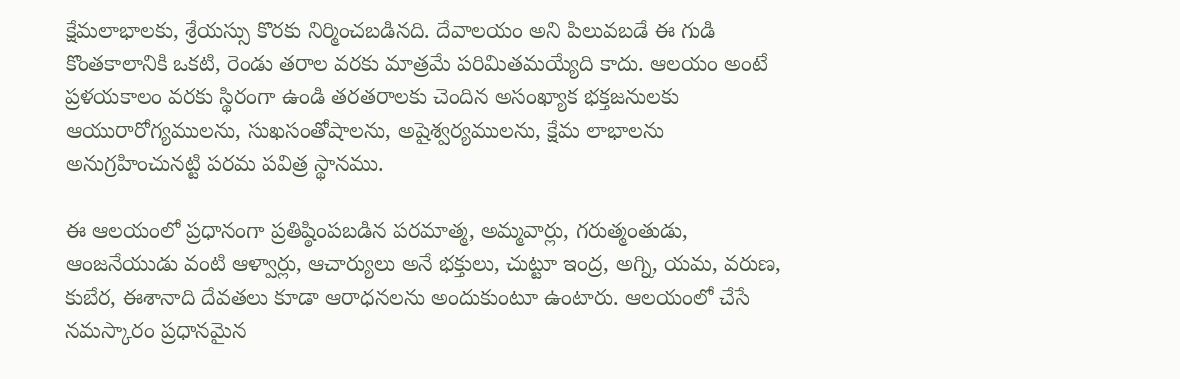క్షేమలాభాలకు, శ్రేయస్సు కొరకు నిర్మించబడినది. దేవాలయం అని పిలువబడే ఈ గుడి కొంతకాలానికి ఒకటి, రెండు తరాల వరకు మాత్రమే పరిమితమయ్యేది కాదు. ఆలయం అంటే ప్రళయకాలం వరకు స్థిరంగా ఉండి తరతరాలకు చెందిన అసంఖ్యాక భక్తజనులకు ఆయురారోగ్యములను, సుఖసంతోషాలను, అషైశ్వర్యములను, క్షేమ లాభాలను అనుగ్రహించునట్టి పరమ పవిత్ర స్థానము.

ఈ ఆలయంలో ప్రధానంగా ప్రతిష్ఠింపబడిన పరమాత్మ, అమ్మవార్లు, గరుత్మంతుడు, ఆంజనేయుడు వంటి ఆళ్వార్లు, ఆచార్యులు అనే భక్తులు, చుట్టూ ఇంద్ర, అగ్ని, యమ, వరుణ, కుబేర, ఈశానాది దేవతలు కూడా ఆరాధనలను అందుకుంటూ ఉంటారు. ఆలయంలో చేసే నమస్కారం ప్రధానమైన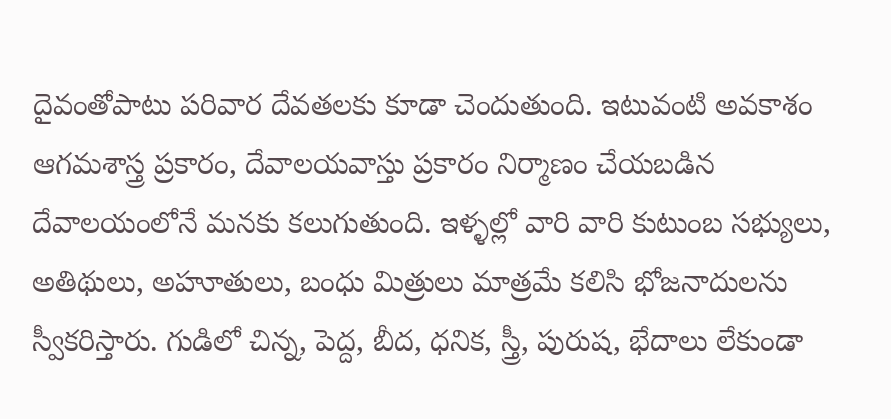దైవంతోపాటు పరివార దేవతలకు కూడా చెందుతుంది. ఇటువంటి అవకాశం ఆగమశాస్త్ర ప్రకారం, దేవాలయవాస్తు ప్రకారం నిర్మాణం చేయబడిన దేవాలయంలోనే మనకు కలుగుతుంది. ఇళ్ళల్లో వారి వారి కుటుంబ సభ్యులు, అతిథులు, అహూతులు, బంధు మిత్రులు మాత్రమే కలిసి భోజనాదులను స్వీకరిస్తారు. గుడిలో చిన్న, పెద్ద, బీద, ధనిక, స్త్రీ, పురుష, భేదాలు లేకుండా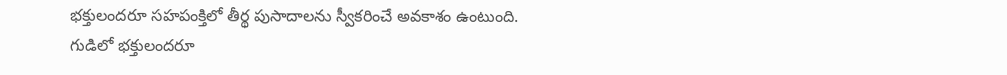భక్తులందరూ సహపంక్తిలో తీర్థ పుసాదాలను స్వీకరించే అవకాశం ఉంటుంది. గుడిలో భక్తులందరూ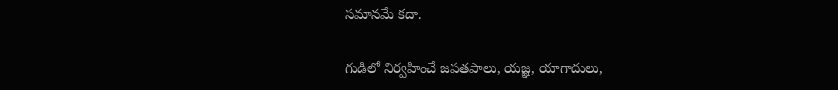సమానమే కదా.

గుడిలో నిర్వహించే జపతపాలు, యజ్ఞ, యాగాదులు,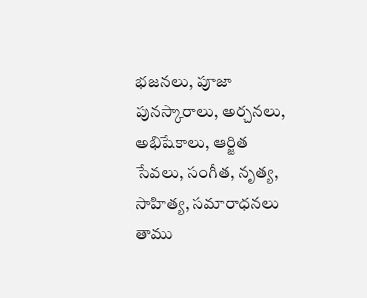భజనలు, పూజా పునస్కారాలు, అర్చనలు, అభిషేకాలు, ఆర్జిత సేవలు, సంగీత, నృత్య, సాహిత్య, సమారాధనలు తాము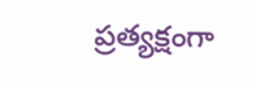ప్రత్యక్షంగా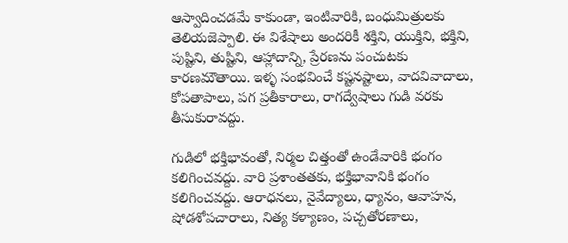ఆస్వాదించడమే కాకుండా, ఇంటివారికి, బంధుమిత్రులకు తెలియజెప్పాలి. ఈ విశేషాలు అందరికీ శక్తిని, యుక్తిని, భక్తిని, పుష్టిని, తుష్టిని, ఆహ్లాదాన్ని, ప్రేరణను పంచుటకు కారణమౌతాయి. ఇళ్ళ సంభవించే కష్టనష్టాలు, వాదవివాదాలు, కోపతాపాలు, పగ ప్రతీకారాలు, రాగద్వేషాలు గుడి వరకు తీసుకురావద్దు.

గుడిలో భక్తిభావంతో, నిర్మల చిత్తంతో ఉండేవారికి భంగం కలిగించవద్దు. వారి ప్రశాంతతకు, భక్తిభావానికి భంగం కలిగించవద్దు. ఆరాధనలు, నైవేద్యాలు, ధ్యానం, ఆవాహన, షోడశోపచారాలు, నిత్య కళ్యాణం, పచ్చతోరణాలు,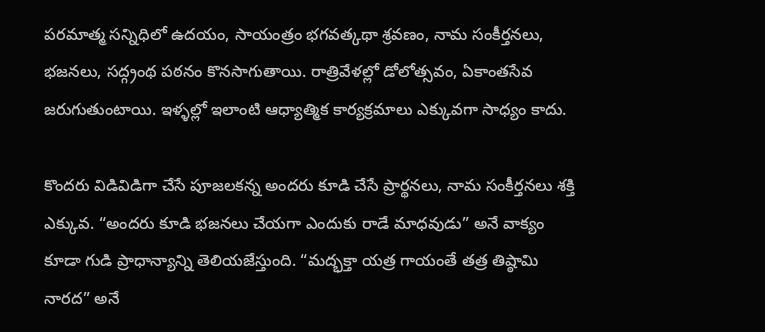పరమాత్మ సన్నిధిలో ఉదయం, సాయంత్రం భగవత్కథా శ్రవణం, నామ సంకీర్తనలు, భజనలు, సద్గ్రంథ పఠనం కొనసాగుతాయి. రాత్రివేళల్లో డోలోత్సవం, ఏకాంతసేవ జరుగుతుంటాయి. ఇళ్ళల్లో ఇలాంటి ఆధ్యాత్మిక కార్యక్రమాలు ఎక్కువగా సాధ్యం కాదు.

కొందరు విడివిడిగా చేసే పూజలకన్న అందరు కూడి చేసే ప్రార్థనలు, నామ సంకీర్తనలు శక్తి ఎక్కువ. “అందరు కూడి భజనలు చేయగా ఎందుకు రాడే మాధవుడు” అనే వాక్యం కూడా గుడి ప్రాధాన్యాన్ని తెలియజేస్తుంది. “మద్భక్తా యత్ర గాయంతే తత్ర తిష్ఠామి నారద” అనే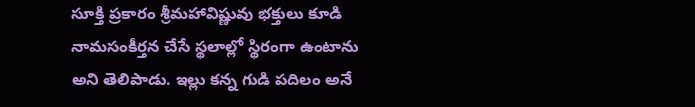సూక్తి ప్రకారం శ్రీమహావిష్ణువు భక్తులు కూడి నామసంకీర్తన చేసే స్థలాల్లో స్థిరంగా ఉంటాను అని తెలిపాడు. ఇల్లు కన్న గుడి పదిలం అనే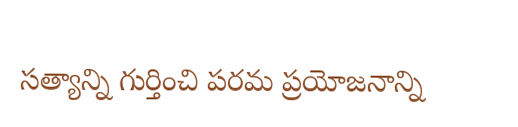సత్యాన్ని గుర్తించి పరమ ప్రయోజనాన్ని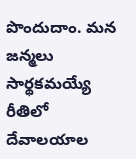పొందుదాం. మన జన్మలు సార్థకమయ్యే రీతిలో దేవాలయాల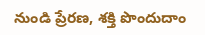నుండి ప్రేరణ, శక్తి పొందుదాం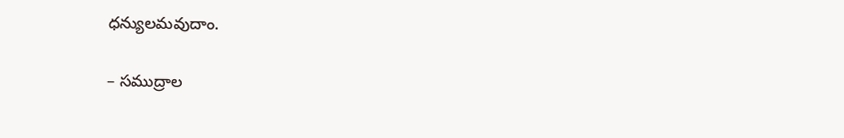ధన్యులమవుదాం.

– సముద్రాల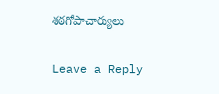శఠగోపాచార్యులు

Leave a Reply